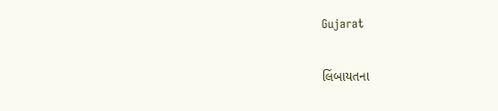Gujarat

લિંબાયતના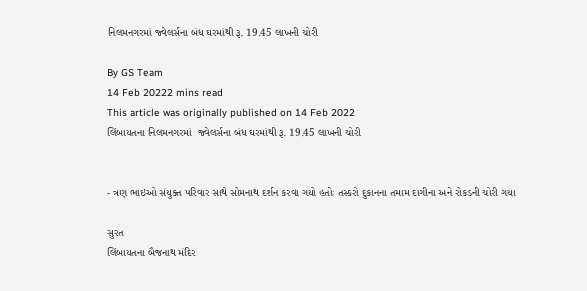નિલમનગરમાં જ્વેલર્સના બંધ ઘરમાંથી રૂ. 19.45 લાખની ચોરી

By GS Team
14 Feb 20222 mins read
This article was originally published on 14 Feb 2022
લિંબાયતના નિલમનગરમાં  જ્વેલર્સના બંધ ઘરમાંથી રૂ. 19.45 લાખની ચોરી


- ત્રણ ભાઇઓ સંયુક્ત પરિવાર સાથે સોમનાથ દર્શન કરવા ગયો હતોઃ તસ્કરો દુકાનના તમામ દાગીના અને રોકડની ચોરી ગયા

સુરત
લિંબાયતના બૈજનાથ મંદિર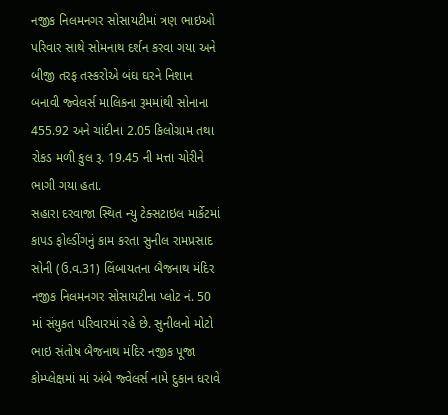નજીક નિલમનગર સોસાયટીમાં ત્રણ ભાઇઓ પરિવાર સાથે સોમનાથ દર્શન કરવા ગયા અને બીજી તરફ તસ્કરોએ બંઘ ઘરને નિશાન બનાવી જ્વેલર્સ માલિકના રૂમમાંથી સોનાના 455.92 અને ચાંદીના 2.05 કિલોગ્રામ તથા રોકડ મળી કુલ રૂ. 19.45 ની મત્તા ચોરીને ભાગી ગયા હતા.
સહારા દરવાજા સ્થિત ન્યુ ટેક્સટાઇલ માર્કેટમાં કાપડ ફોલ્ડીંગનું કામ કરતા સુનીલ રામપ્રસાદ સોની (ઉ.વ.31) લિંબાયતના બૈજનાથ મંદિર નજીક નિલમનગર સોસાયટીના પ્લોટ નં. 50 માં સંયુકત પરિવારમાં રહે છે. સુનીલનો મોટો ભાઇ સંતોષ બૈજનાથ મંદિર નજીક પૂજા કોમ્પ્લેક્ષમાં માં અંબે જ્વેલર્સ નામે દુકાન ધરાવે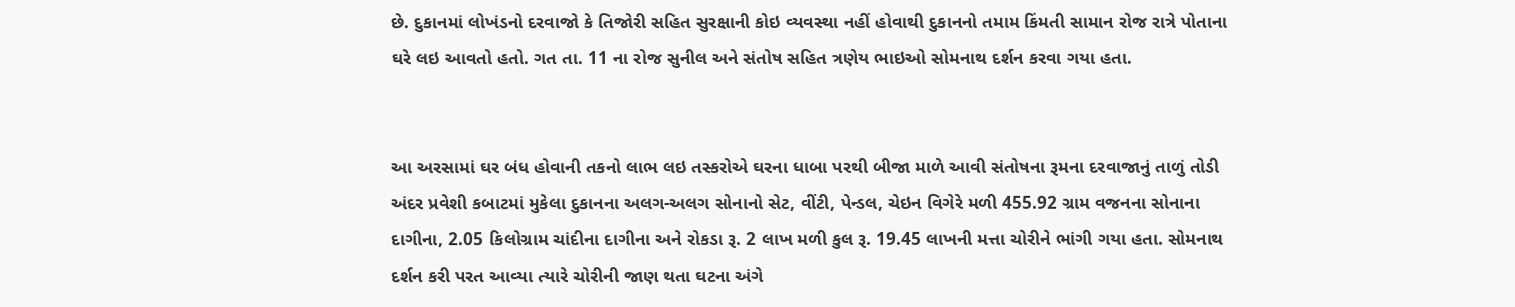છે. દુકાનમાં લોખંડનો દરવાજો કે તિજોરી સહિત સુરક્ષાની કોઇ વ્યવસ્થા નહીં હોવાથી દુકાનનો તમામ કિંમતી સામાન રોજ રાત્રે પોતાના ઘરે લઇ આવતો હતો. ગત તા. 11 ના રોજ સુનીલ અને સંતોષ સહિત ત્રણેય ભાઇઓ સોમનાથ દર્શન કરવા ગયા હતા.


આ અરસામાં ઘર બંધ હોવાની તકનો લાભ લઇ તસ્કરોએ ઘરના ધાબા પરથી બીજા માળે આવી સંતોષના રૂમના દરવાજાનું તાળું તોડી અંદર પ્રવેશી કબાટમાં મુકેલા દુકાનના અલગ-અલગ સોનાનો સેટ, વીંટી, પેન્ડલ, ચેઇન વિગેરે મળી 455.92 ગ્રામ વજનના સોનાના દાગીના, 2.05 કિલોગ્રામ ચાંદીના દાગીના અને રોકડા રૂ. 2 લાખ મળી કુલ રૂ. 19.45 લાખની મત્તા ચોરીને ભાંગી ગયા હતા. સોમનાથ દર્શન કરી પરત આવ્યા ત્યારે ચોરીની જાણ થતા ઘટના અંગે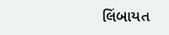લિંબાયત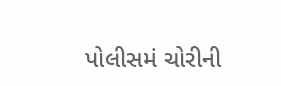પોલીસમં ચોરીની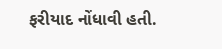ફરીયાદ નોંધાવી હતી.